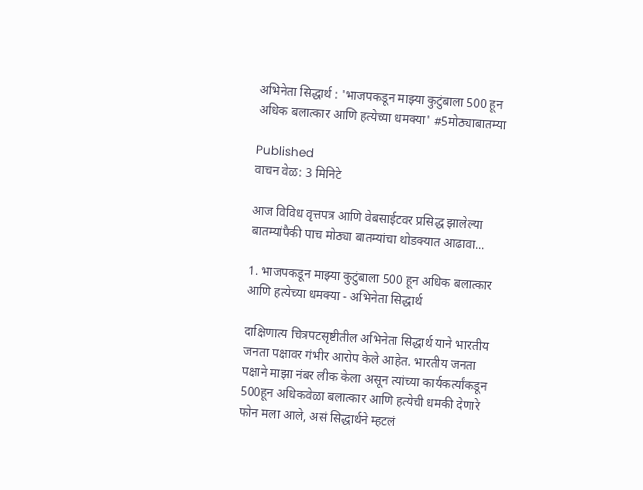अभिनेता सिद्धार्थ : 'भाजपकडून माझ्या कुटुंबाला 500 हून अधिक बलात्कार आणि हत्येच्या धमक्या' #5मोठ्याबातम्या

Published
वाचन वेळ: 3 मिनिटे

आज विविध वृत्तपत्र आणि वेबसाईटवर प्रसिद्ध झालेल्या बातम्यांपैकी पाच मोठ्या बातम्यांचा थोडक्यात आढावा...

1. भाजपकडून माझ्या कुटुंबाला 500 हून अधिक बलात्कार आणि हत्येच्या धमक्या - अभिनेता सिद्धार्थ

दाक्षिणात्य चित्रपटसृष्टीतील अभिनेता सिद्धार्थ याने भारतीय जनता पक्षावर गंभीर आरोप केले आहेत. भारतीय जनता पक्षाने माझा नंबर लीक केला असून त्यांच्या कार्यकर्त्यांकडून 500हून अधिकवेळा बलात्कार आणि हत्येची धमकी देणारे फोन मला आले, असं सिद्धार्थने म्हटलं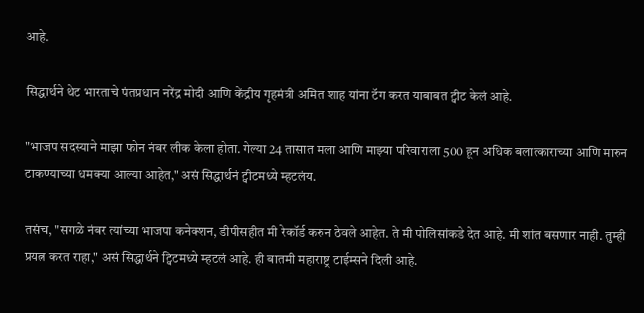आहे.

सिद्धार्थने थेट भारताचे पंतप्रधान नरेंद्र मोदी आणि केंद्रीय गृहमंत्री अमित शाह यांना टॅग करत याबाबत ट्वीट केलं आहे.

"भाजप सदस्याने माझा फोन नंबर लीक केला होता. गेल्या 24 तासात मला आणि माझ्या परिवाराला 500 हून अधिक बलात्काराच्या आणि मारुन टाकण्याच्या धमक्या आल्या आहेत," असं सिद्धार्थनं ट्वीटमध्ये म्हटलंय.

तसंच, "सगळे नंबर त्यांच्या भाजपा कनेक्शन, डीपीसहीत मी रेकॉर्ड करुन ठेवले आहेत. ते मी पोलिसांकडे देत आहे. मी शांत बसणार नाही. तुम्ही प्रयत्न करत राहा," असं सिद्धार्थने ट्विटमध्ये म्हटलं आहे. ही बातमी महाराष्ट्र टाईम्सने दिली आहे.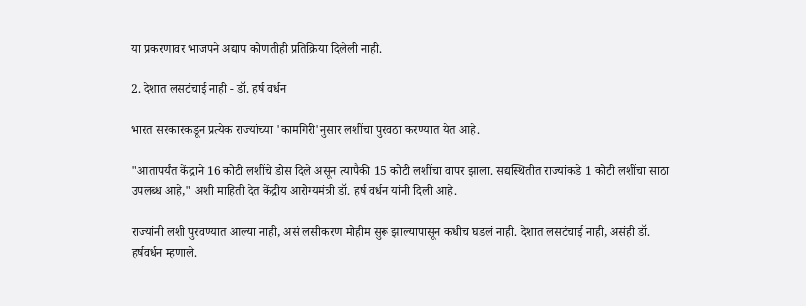या प्रकरणावर भाजपने अद्याप कोणतीही प्रतिक्रिया दिलेली नाही.

2. देशात लसटंचाई नाही - डॉ. हर्ष वर्धन

भारत सरकारकडून प्रत्येक राज्यांच्या 'कामगिरी'नुसार लशींचा पुरवठा करण्यात येत आहे.

"आतापर्यंत केंद्राने 16 कोटी लशींचे डोस दिले असून त्यापैकी 15 कोटी लशींचा वापर झाला. सद्यस्थितीत राज्यांकडे 1 कोटी लशींचा साठा उपलब्ध आहे," अशी माहिती देत केंद्रीय आरोग्यमंत्री डॉ. हर्ष वर्धन यांनी दिली आहे.

राज्यांनी लशी पुरवण्यात आल्या नाही, असं लसीकरण मोहीम सुरू झाल्यापासून कधीच घडलं नाही. देशात लसटंचाई नाही, असंही डॉ. हर्षवर्धन म्हणाले.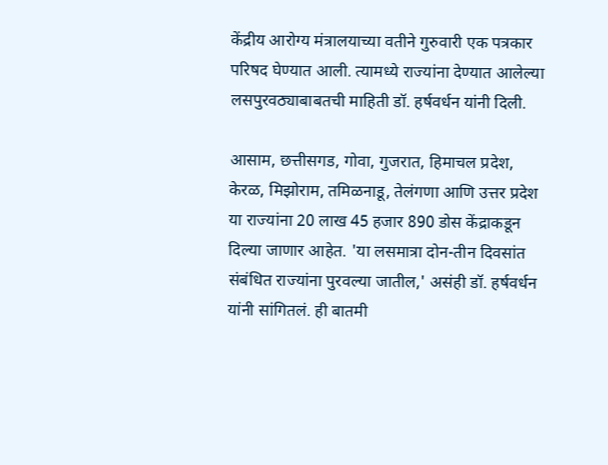केंद्रीय आरोग्य मंत्रालयाच्या वतीने गुरुवारी एक पत्रकार परिषद घेण्यात आली. त्यामध्ये राज्यांना देण्यात आलेल्या लसपुरवठ्याबाबतची माहिती डॉ. हर्षवर्धन यांनी दिली.

आसाम, छत्तीसगड, गोवा, गुजरात, हिमाचल प्रदेश, केरळ, मिझोराम, तमिळनाडू, तेलंगणा आणि उत्तर प्रदेश या राज्यांना 20 लाख 45 हजार 890 डोस केंद्राकडून दिल्या जाणार आहेत. 'या लसमात्रा दोन-तीन दिवसांत संबंधित राज्यांना पुरवल्या जातील,' असंही डॉ. हर्षवर्धन यांनी सांगितलं. ही बातमी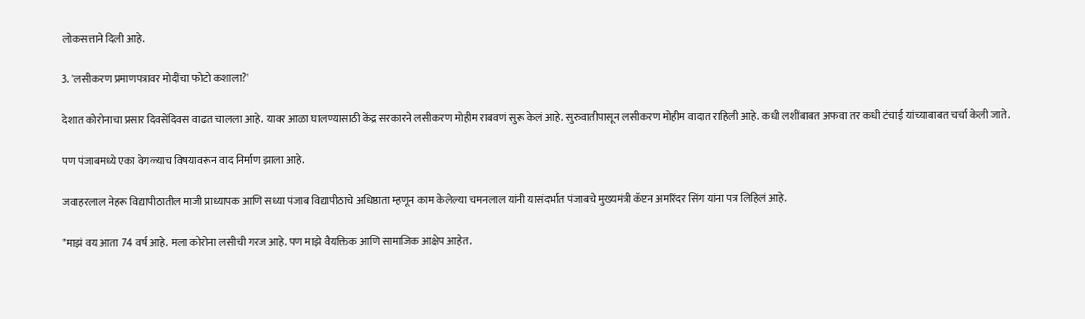लोकसत्ताने दिली आहे.

3. 'लसीकरण प्रमाणपत्रावर मोदींचा फोटो कशाला?'

देशात कोरोनाचा प्रसार दिवसेंदिवस वाढत चालला आहे. यावर आळा घालण्यासाठी केंद्र सरकारने लसीकरण मोहीम राबवणं सुरू केलं आहे. सुरुवातीपासून लसीकरण मोहीम वादात राहिली आहे. कधी लशींबाबत अफवा तर कधी टंचाई यांच्याबाबत चर्चा केली जाते.

पण पंजाबमध्ये एका वेगळ्याच विषयावरून वाद निर्माण झाला आहे.

जवाहरलाल नेहरू विद्यापीठातील माजी प्राध्यापक आणि सध्या पंजाब विद्यापीठाचे अधिष्ठाता म्हणून काम केलेल्या चमनलाल यांनी यासंदर्भात पंजाबचे मुख्यमंत्री कॅप्टन अमरिंदर सिंग यांना पत्र लिहिलं आहे.

"माझं वय आता 74 वर्ष आहे. मला कोरोना लसीची गरज आहे. पण माझे वैयक्तिक आणि सामाजिक आक्षेप आहेत.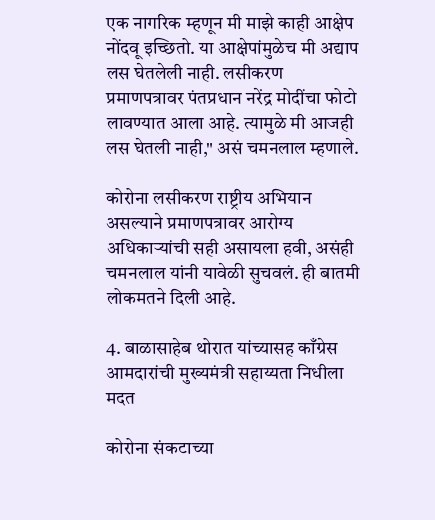एक नागरिक म्हणून मी माझे काही आक्षेप नोंदवू इच्छितो. या आक्षेपांमुळेच मी अद्याप लस घेतलेली नाही. लसीकरण प्रमाणपत्रावर पंतप्रधान नरेंद्र मोदींचा फोटो लावण्यात आला आहे. त्यामुळे मी आजही लस घेतली नाही," असं चमनलाल म्हणाले.

कोरोना लसीकरण राष्ट्रीय अभियान असल्याने प्रमाणपत्रावर आरोग्य अधिकाऱ्यांची सही असायला हवी, असंही चमनलाल यांनी यावेळी सुचवलं. ही बातमी लोकमतने दिली आहे.

4. बाळासाहेब थोरात यांच्यासह काँग्रेस आमदारांची मुख्यमंत्री सहाय्यता निधीला मदत

कोरोना संकटाच्या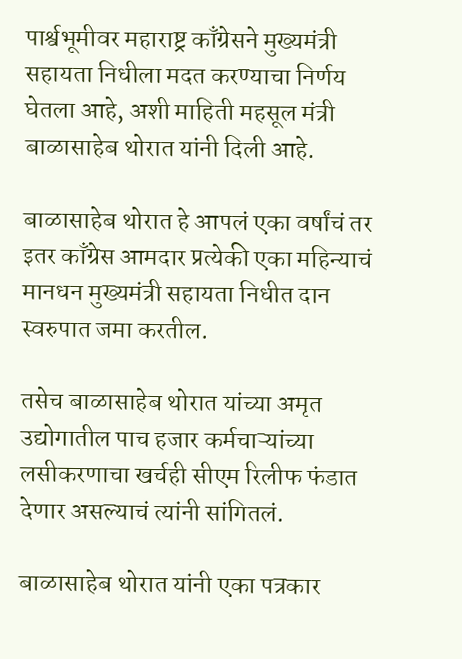पार्श्वभूमीवर महाराष्ट्र काँग्रेसने मुख्यमंत्री सहायता निधीला मदत करण्याचा निर्णय घेतला आहे, अशी माहिती महसूल मंत्री बाळासाहेब थोरात यांनी दिली आहे.

बाळासाहेब थोरात हे आपलं एका वर्षांचं तर इतर काँग्रेस आमदार प्रत्येकी एका महिन्याचं मानधन मुख्यमंत्री सहायता निधीत दान स्वरुपात जमा करतील.

तसेच बाळासाहेब थोरात यांच्या अमृत उद्योगातील पाच हजार कर्मचाऱ्यांच्या लसीकरणाचा खर्चही सीएम रिलीफ फंडात देणार असल्याचं त्यांनी सांगितलं.

बाळासाहेब थोरात यांनी एका पत्रकार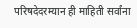परिषदेदरम्यान ही माहिती सर्वांना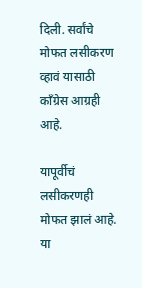दिली. सर्वांचे मोफत लसीकरण व्हावं यासाठी काँग्रेस आग्रही आहे.

यापूर्वीचं लसीकरणही मोफत झालं आहे. या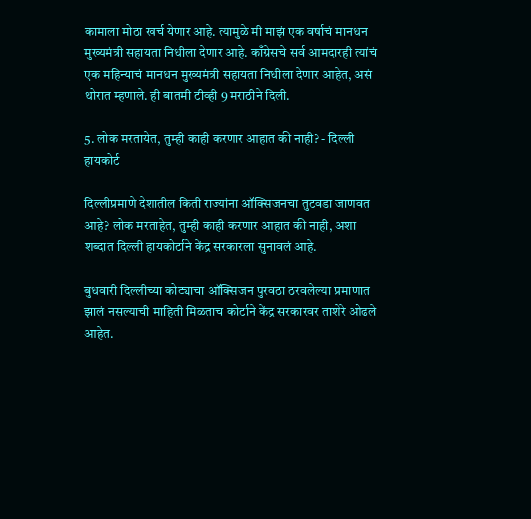कामाला मोठा खर्च येणार आहे. त्यामुळे मी माझं एक वर्षाचं मानधन मुख्यमंत्री सहायता निधीला देणार आहे. काँग्रेसचे सर्व आमदारही त्यांचं एक महिन्याचं मानधन मुख्यमंत्री सहायता निधीला देणार आहेत, असं थोरात म्हणाले. ही बातमी टीव्ही 9 मराठीने दिली.

5. लोक मरतायेत, तुम्ही काही करणार आहात की नाही? - दिल्ली हायकोर्ट

दिल्लीप्रमाणे देशातील किती राज्यांना ऑक्सिजनचा तुटवडा जाणवत आहे? लोक मरताहेत, तुम्ही काही करणार आहात की नाही, अशा शब्दात दिल्ली हायकोर्टाने केंद्र सरकारला सुनावलं आहे.

बुधवारी दिल्लीच्या कोट्याचा ऑक्सिजन पुरवठा ठरवलेल्या प्रमाणात झालं नसल्याची माहिती मिळताच कोर्टाने केंद्र सरकारवर ताशेरे ओढले आहेत.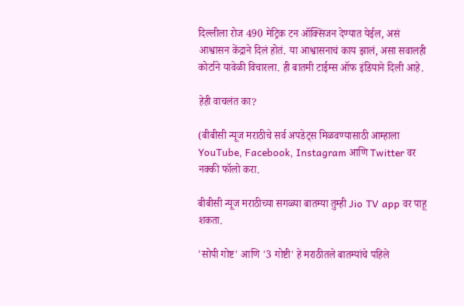दिल्लीला रोज 490 मेट्रिक टन ऑक्सिजन देण्यात येईल, असं आश्वासन केंद्राने दिलं होतं. या आश्वासनाचं काय झालं, असा सवालही कोर्टाने यावेळी विचारला. ही बातमी टाईम्स ऑफ इंडियाने दिली आहे.

हेही वाचलंत का?

(बीबीसी न्यूज मराठीचे सर्व अपडेट्स मिळवण्यासाठी आम्हाला YouTube, Facebook, Instagram आणि Twitter वर नक्की फॉलो करा.

बीबीसी न्यूज मराठीच्या सगळ्या बातम्या तुम्ही Jio TV app वर पाहू शकता.

'सोपी गोष्ट' आणि '3 गोष्टी' हे मराठीतले बातम्यांचे पहिले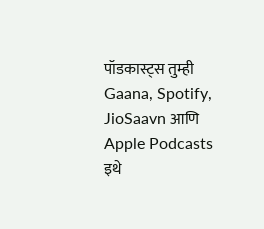पॉडकास्ट्स तुम्ही Gaana, Spotify, JioSaavn आणि Apple Podcasts इथे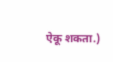ऐकू शकता.)